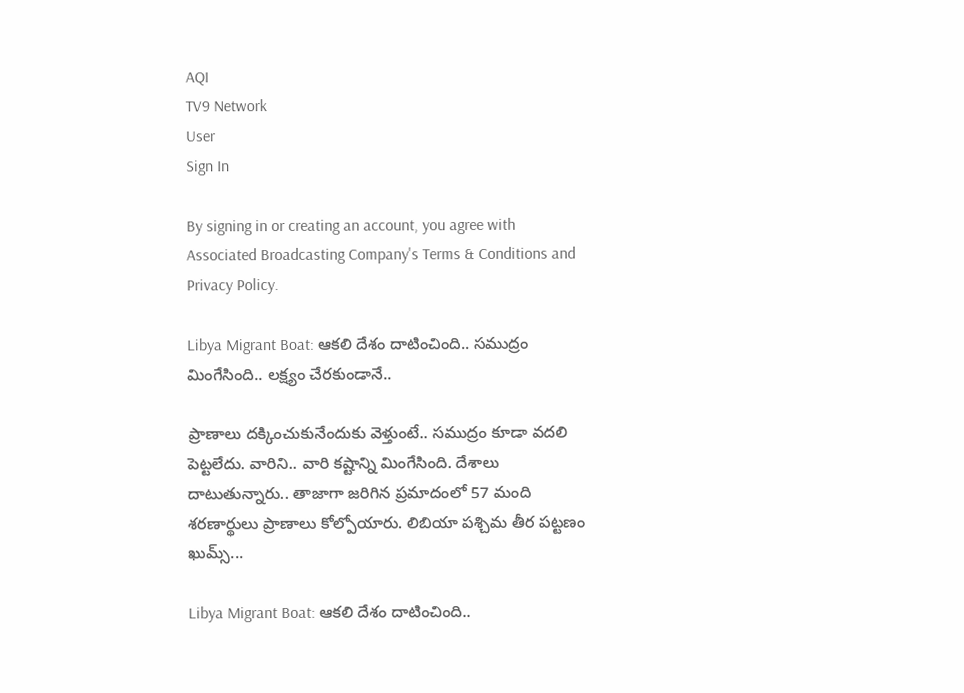AQI
TV9 Network
User
Sign In

By signing in or creating an account, you agree with Associated Broadcasting Company's Terms & Conditions and Privacy Policy.

Libya Migrant Boat: ఆకలి దేశం దాటించింది.. సముద్రం మింగేసింది.. లక్ష్యం చేరకుండానే..

ప్రాణాలు దక్కించుకునేందుకు వెళ్తుంటే.. సముద్రం కూడా వదలి పెట్టలేదు. వారిని.. వారి కష్టాన్ని మింగేసింది. దేశాలు దాటుతున్నారు.. తాజాగా జరిగిన ప్రమాదంలో 57 మంది శరణార్థులు ప్రాణాలు కోల్పోయారు. లిబియా పశ్చిమ తీర పట్టణం ఖుమ్స్...

Libya Migrant Boat: ఆకలి దేశం దాటించింది..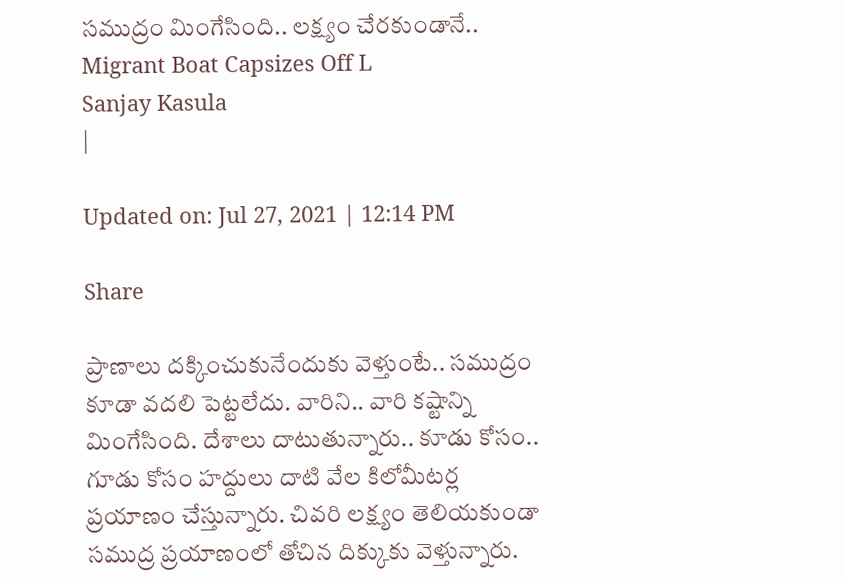సముద్రం మింగేసింది.. లక్ష్యం చేరకుండానే..
Migrant Boat Capsizes Off L
Sanjay Kasula
|

Updated on: Jul 27, 2021 | 12:14 PM

Share

ప్రాణాలు దక్కించుకునేందుకు వెళ్తుంటే.. సముద్రం కూడా వదలి పెట్టలేదు. వారిని.. వారి కష్టాన్ని మింగేసింది. దేశాలు దాటుతున్నారు.. కూడు కోసం.. గూడు కోసం హద్దులు దాటి వేల కిలోమీటర్ల ప్రయాణం చేస్తున్నారు. చివరి లక్ష్యం తెలియకుండా సముద్ర ప్రయాణంలో తోచిన దిక్కుకు వెళ్తున్నారు.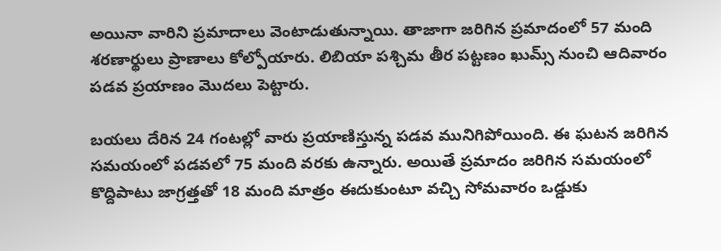అయినా వారిని ప్రమాదాలు వెంటాడుతున్నాయి. తాజాగా జరిగిన ప్రమాదంలో 57 మంది శరణార్థులు ప్రాణాలు కోల్పోయారు. లిబియా పశ్చిమ తీర పట్టణం ఖుమ్స్ నుంచి ఆదివారం పడవ ప్రయాణం మొదలు పెట్టారు.

బయలు దేరిన 24 గంటల్లో వారు ప్రయాణిస్తున్న పడవ మునిగిపోయింది. ఈ ఘటన జరిగిన సమయంలో పడవలో 75 మంది వరకు ఉన్నారు. అయితే ప్రమాదం జరిగిన సమయంలో కొద్దిపాటు జాగ్రత్తతో 18 మంది మాత్రం ఈదుకుంటూ వచ్చి సోమవారం ఒడ్డుకు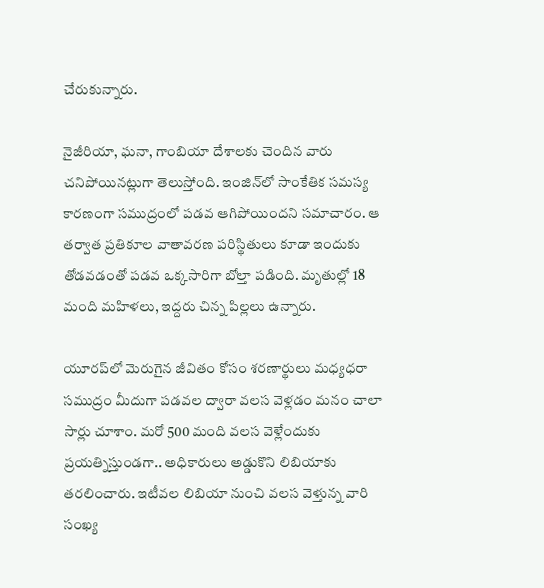చేరుకున్నారు.

నైజీరియా, ఘనా, గాంబియా దేశాలకు చెందిన వారు చనిపోయినట్లుగా తెలుస్తోంది. ఇంజిన్‌లో సాంకేతిక సమస్య కారణంగా సముద్రంలో పడవ ఆగిపోయిందని సమాచారం. ఆ తర్వాత ప్రతికూల వాతావరణ పరిస్థితులు కూడా ఇందుకు తోడవడంతో పడవ ఒక్కసారిగా బోల్తా పడింది. మృతుల్లో 18 మంది మహిళలు, ఇద్దరు చిన్న పిల్లలు ఉన్నారు.

యూరప్‌లో మెరుగైన జీవితం కోసం శరణార్థులు మధ్యధరా సముద్రం మీదుగా పడవల ద్వారా వలస వెళ్లడం మనం చాలా సార్లు చూశాం. మరో 500 మంది వలస వెళ్లేందుకు ప్రయత్నిస్తుండగా.. అధికారులు అడ్డుకొని లిబియాకు తరలించారు. ఇటీవల లిబియా నుంచి వలస వెళ్తున్న వారి సంఖ్య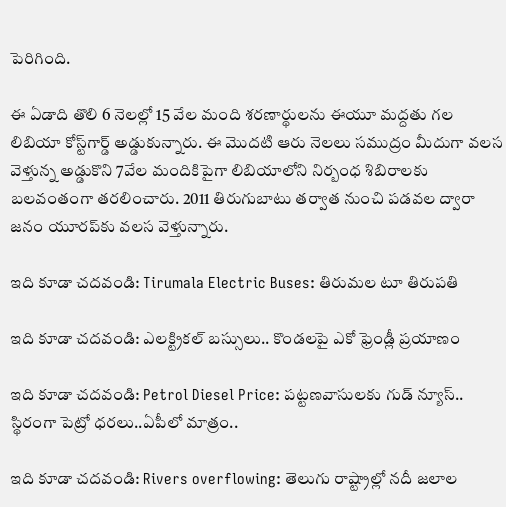పెరిగింది.

ఈ ఏడాది తొలి 6 నెలల్లో 15 వేల మంది శరణార్థులను ఈయూ మద్దతు గల లిబియా కోస్ట్‌గార్డ్‌ అడ్డుకున్నారు. ఈ మొదటి ఆరు నెలలు సముద్రం మీదుగా వలస వెళ్తున్న అడ్డుకొని 7వేల మందికిపైగా లిబియాలోని నిర్బంధ శిబిరాలకు బలవంతంగా తరలించారు. 2011 తిరుగుబాటు తర్వాత నుంచి పడవల ద్వారా జనం యూరప్‌కు వలస వెళ్తున్నారు.

ఇది కూడా చదవండి: Tirumala Electric Buses: తిరుమల టూ తిరుపతి

ఇది కూడా చదవండి: ఎలక్ట్రికల్ బస్సులు.. కొండలపై ఎకో ఫ్రెండ్లీ ప్రయాణం

ఇది కూడా చదవండి: Petrol Diesel Price: పట్టణవాసులకు గుడ్ న్యూస్.. స్థిరంగా పెట్రో ధరలు..ఏపీలో మాత్రం..

ఇది కూడా చదవండి: Rivers overflowing: తెలుగు రాష్ట్రాల్లో నదీ జలాల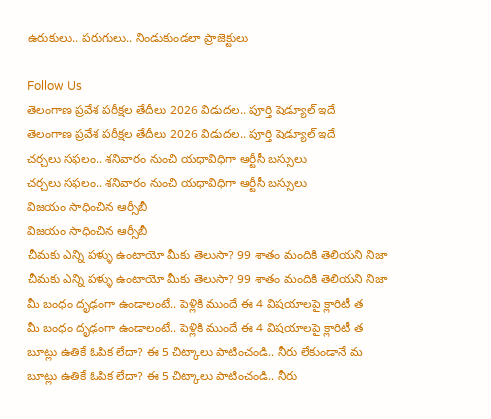ఉరుకులు.. పరుగులు.. నిండుకుండలా ప్రాజెక్టులు

Follow Us
తెలంగాణ ప్రవేశ పరీక్షల తేదీలు 2026 విడుదల.. పూర్తి షెడ్యూల్ ఇదే
తెలంగాణ ప్రవేశ పరీక్షల తేదీలు 2026 విడుదల.. పూర్తి షెడ్యూల్ ఇదే
చర్చలు సఫలం.. శనివారం నుంచి యధావిధిగా ఆర్టీసీ బస్సులు
చర్చలు సఫలం.. శనివారం నుంచి యధావిధిగా ఆర్టీసీ బస్సులు
విజయం సాధించిన ఆర్సీబీ
విజయం సాధించిన ఆర్సీబీ
చీమకు ఎన్ని పళ్ళు ఉంటాయో మీకు తెలుసా? 99 శాతం మందికి తెలియని నిజా
చీమకు ఎన్ని పళ్ళు ఉంటాయో మీకు తెలుసా? 99 శాతం మందికి తెలియని నిజా
మీ బంధం దృఢంగా ఉండాలంటే.. పెళ్లికి ముందే ఈ 4 విషయాలపై క్లారిటీ త
మీ బంధం దృఢంగా ఉండాలంటే.. పెళ్లికి ముందే ఈ 4 విషయాలపై క్లారిటీ త
బూట్లు ఉతికే ఓపిక లేదా? ఈ 5 చిట్కాలు పాటించండి.. నీరు లేకుండానే మ
బూట్లు ఉతికే ఓపిక లేదా? ఈ 5 చిట్కాలు పాటించండి.. నీరు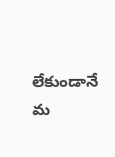లేకుండానే మ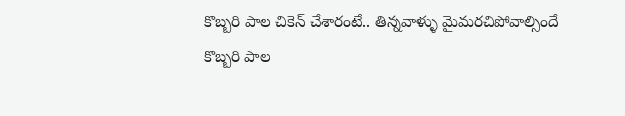కొబ్బరి పాల చికెన్ చేశారంటే.. తిన్నవాళ్ళు మైమరచిపోవాల్సిందే
కొబ్బరి పాల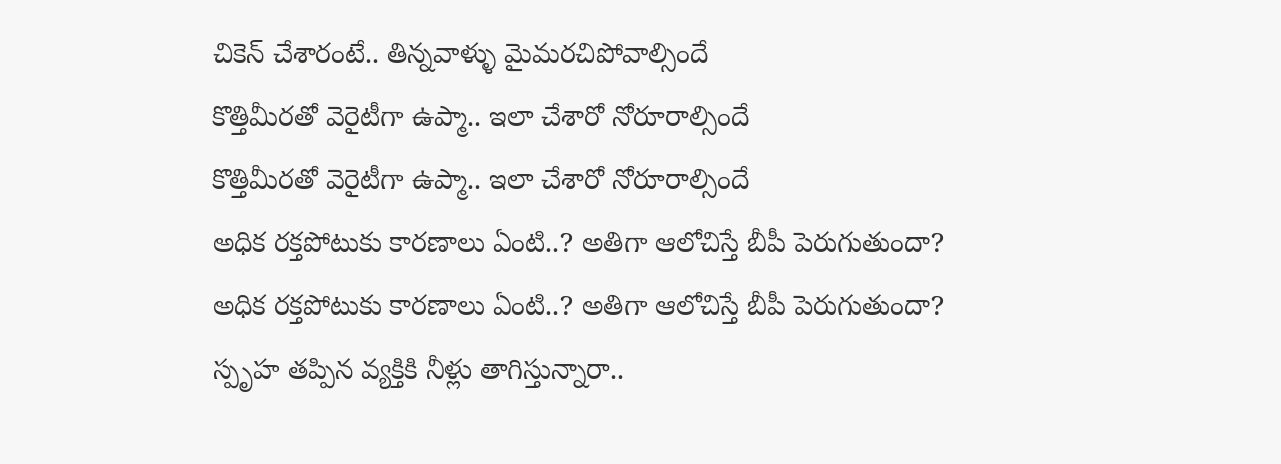చికెన్ చేశారంటే.. తిన్నవాళ్ళు మైమరచిపోవాల్సిందే
కొత్తిమీరతో వెరైటీగా ఉప్మా.. ఇలా చేశారో నోరూరాల్సిందే
కొత్తిమీరతో వెరైటీగా ఉప్మా.. ఇలా చేశారో నోరూరాల్సిందే
అధిక రక్తపోటుకు కారణాలు ఏంటి..? అతిగా ఆలోచిస్తే బీపీ పెరుగుతుందా?
అధిక రక్తపోటుకు కారణాలు ఏంటి..? అతిగా ఆలోచిస్తే బీపీ పెరుగుతుందా?
స్పృహ తప్పిన వ్యక్తికి నీళ్లు తాగిస్తున్నారా..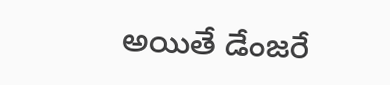అయితే డేంజరే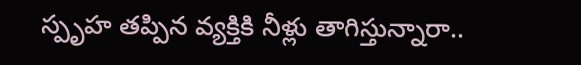స్పృహ తప్పిన వ్యక్తికి నీళ్లు తాగిస్తున్నారా..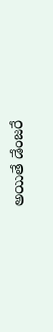అయితే డేంజరే